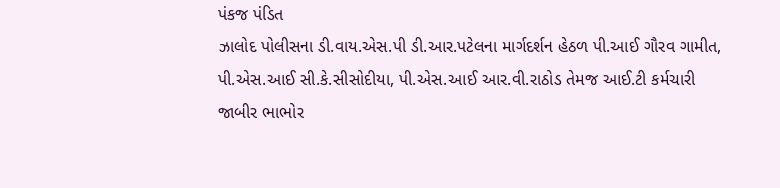પંકજ પંડિત
ઝાલોદ પોલીસના ડી.વાય.એસ.પી ડી.આર.પટેલના માર્ગદર્શન હેઠળ પી.આઈ ગૌરવ ગામીત, પી.એસ.આઈ સી.કે.સીસોદીયા, પી.એસ.આઈ આર.વી.રાઠોડ તેમજ આઈ.ટી કર્મચારી જાબીર ભાભોર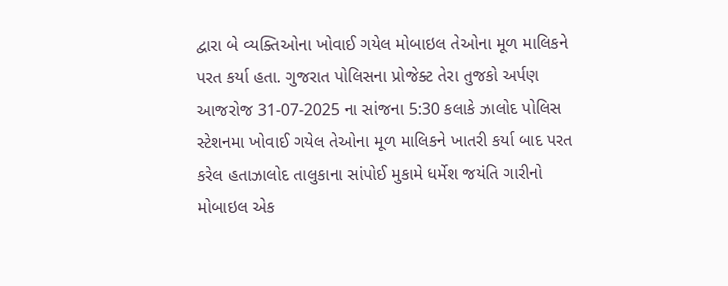દ્વારા બે વ્યક્તિઓના ખોવાઈ ગયેલ મોબાઇલ તેઓના મૂળ માલિકને પરત કર્યા હતા. ગુજરાત પોલિસના પ્રોજેક્ટ તેરા તુજકો અર્પણ આજરોજ 31-07-2025 ના સાંજના 5:30 કલાકે ઝાલોદ પોલિસ સ્ટેશનમા ખોવાઈ ગયેલ તેઓના મૂળ માલિકને ખાતરી કર્યા બાદ પરત કરેલ હતાઝાલોદ તાલુકાના સાંપોઈ મુકામે ધર્મેશ જયંતિ ગારીનો મોબાઇલ એક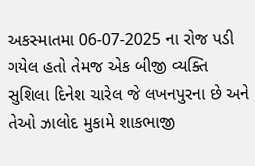અકસ્માતમા 06-07-2025 ના રોજ પડી ગયેલ હતો તેમજ એક બીજી વ્યક્તિ સુશિલા દિનેશ ચારેલ જે લખનપુરના છે અને તેઓ ઝાલોદ મુકામે શાકભાજી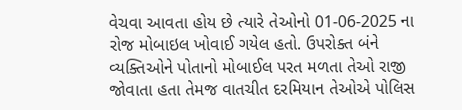વેચવા આવતા હોય છે ત્યારે તેઓનો 01-06-2025 ના રોજ મોબાઇલ ખોવાઈ ગયેલ હતો. ઉપરોક્ત બંને વ્યક્તિઓને પોતાનો મોબાઈલ પરત મળતા તેઓ રાજી જોવાતા હતા તેમજ વાતચીત દરમિયાન તેઓએ પોલિસ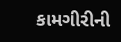કામગીરીની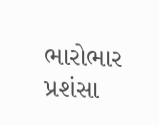ભારોભાર પ્રશંસા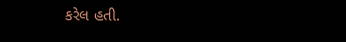કરેલ હતી.